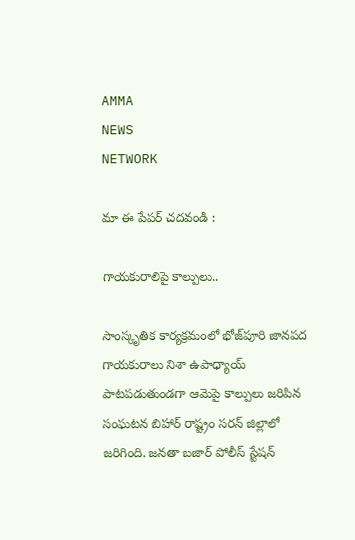AMMA
NEWS
NETWORK

మా ఈ పేపర్ చదవండి :

గాయకురాలిపై కాల్పులు..

సాంస్కృతిక కార్యక్రమంలో భోజ్‌పూరి జానపద గాయకురాలు నిశా ఉపాధ్యాయ్ పాటపడుతుండగా ఆమెపై కాల్పులు జరిపిన సంఘటన బిహార్ రాష్ట్రం సరన్ జిల్లాలో జరిగింది. జనతా బజార్ పోలీస్ స్టేషన్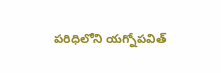పరిధిలోని యగ్నోపవిత్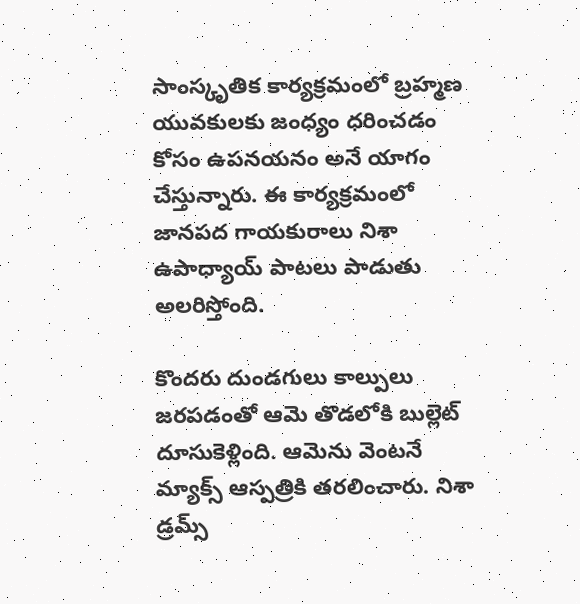సాంస్కృతిక కార్యక్రమంలో బ్రహ్మణ యువకులకు జంధ్యం ధరించడం కోసం ఉపనయనం అనే యాగం చేస్తున్నారు. ఈ కార్యక్రమంలో జానపద గాయకురాలు నిశా ఉపాధ్యాయ్ పాటలు పాడుతు అలరిస్తోంది.

కొందరు దుండగులు కాల్పులు జరపడంతో ఆమె తొడలోకి బుల్లెట్ దూసుకెళ్లింది. ఆమెను వెంటనే మ్యాక్స్ ఆస్పత్రికి తరలించారు. నిశా డ్రమ్స్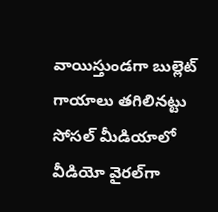వాయిస్తుండగా బుల్లెట్ గాయాలు తగిలినట్టు సోసల్ మీడియాలో వీడియో వైరల్‌గా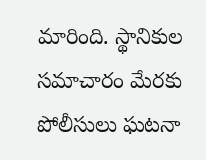మారింది. స్థానికుల సమాచారం మేరకు పోలీసులు ఘటనా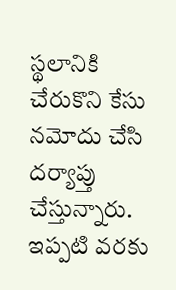స్థలానికి చేరుకొని కేసు నమోదు చేసి దర్యాప్తు చేస్తున్నారు. ఇప్పటి వరకు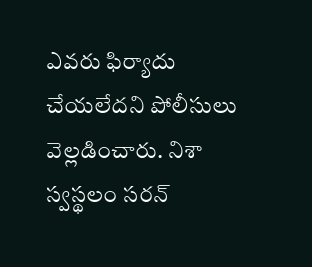ఎవరు ఫిర్యాదు చేయలేదని పోలీసులు వెల్లడించారు. నిశా స్వస్థలం సరన్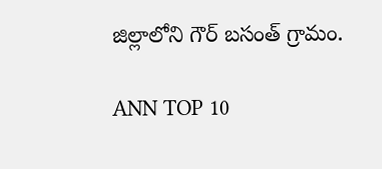జిల్లాలోని గౌర్ బసంత్ గ్రామం.

ANN TOP 10